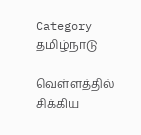Category தமிழ்நாடு

வெள்ளத்தில் சிக்கிய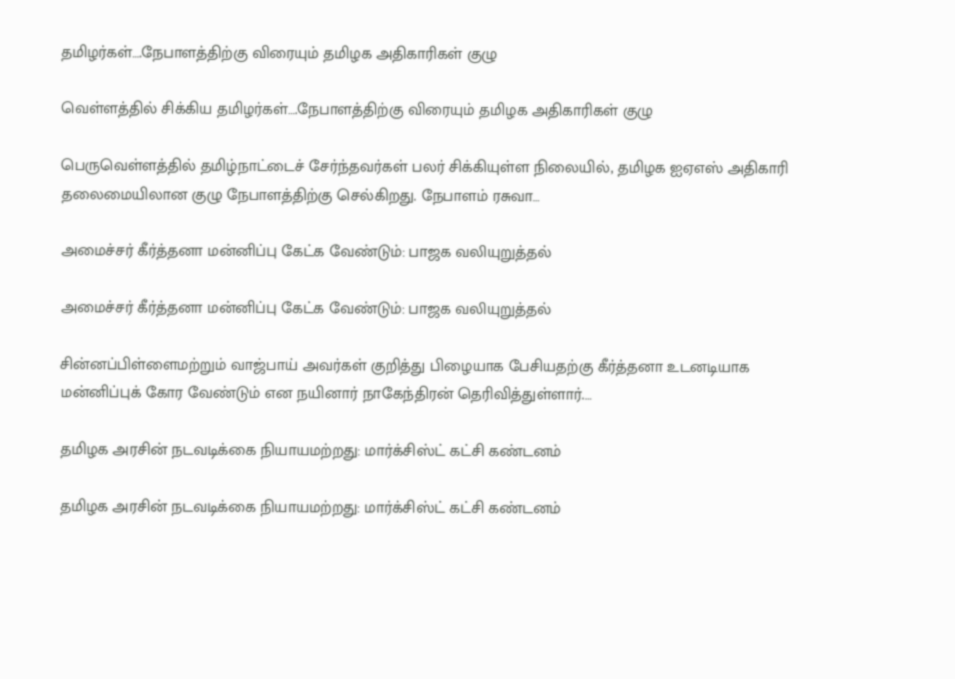தமிழர்கள்….நேபாளத்திற்கு விரையும் தமிழக அதிகாரிகள் குழு

வெள்ளத்தில் சிக்கிய தமிழர்கள்….நேபாளத்திற்கு விரையும் தமிழக அதிகாரிகள் குழு

பெருவெள்ளத்தில் தமிழ்நாட்டைச் சேர்ந்தவர்கள் பலர் சிக்கியுள்ள நிலையில், தமிழக ஐஏஎஸ் அதிகாரி தலைமையிலான குழு நேபாளத்திற்கு செல்கிறது. நேபாளம் ரசுவா…

அமைச்சர் கீர்த்தனா மன்னிப்பு கேட்க வேண்டும்: பாஜக வலியுறுத்தல்

அமைச்சர் கீர்த்தனா மன்னிப்பு கேட்க வேண்டும்: பாஜக வலியுறுத்தல்

சின்னப்பிள்ளைமற்றும் வாஜ்பாய் அவர்கள் குறித்து பிழையாக பேசியதற்கு கீர்த்தனா உடனடியாக மன்னிப்புக் கோர வேண்டும் என நயினார் நாகேந்திரன் தெரிவித்துள்ளார்.…

தமிழக அரசின் நடவடிக்கை நியாயமற்றது: மார்க்சிஸ்ட் கட்சி கண்டனம்

தமிழக அரசின் நடவடிக்கை நியாயமற்றது: மார்க்சிஸ்ட் கட்சி கண்டனம்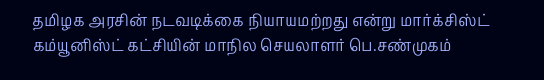தமிழக அரசின் நடவடிக்கை நியாயமற்றது என்று மார்க்சிஸ்ட் கம்யூனிஸ்ட் கட்சியின் மாநில செயலாளர் பெ.சண்முகம்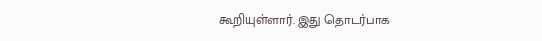கூறியுள்ளார். இது தொடர்பாக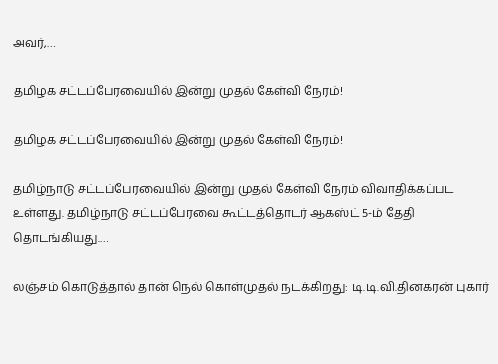அவர்,…

தமிழக சட்டப்பேரவையில் இன்று முதல் கேள்வி நேரம்!

தமிழக சட்டப்பேரவையில் இன்று முதல் கேள்வி நேரம்!

தமிழ்நாடு சட்டப்பேரவையில் இன்று முதல் கேள்வி நேரம் விவாதிக்கப்பட உள்ளது. தமிழ்நாடு சட்டப்பேரவை கூட்டத்தொடர் ஆகஸ்ட் 5-ம் தேதி தொடங்கியது.…

லஞ்சம் கொடுத்தால் தான் நெல் கொள்முதல் நடக்கிறது: டி.டி.வி.தினகரன் புகார்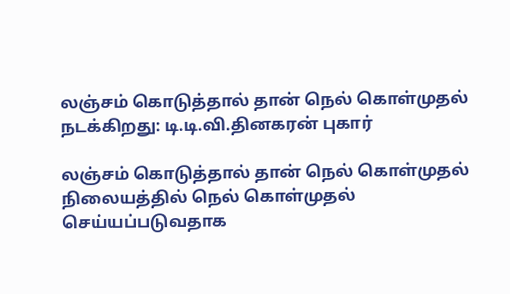லஞ்சம் கொடுத்தால் தான் நெல் கொள்முதல் நடக்கிறது: டி.டி.வி.தினகரன் புகார்

லஞ்சம் கொடுத்தால் தான் நெல் கொள்முதல் நிலையத்தில் நெல் கொள்முதல் செய்யப்படுவதாக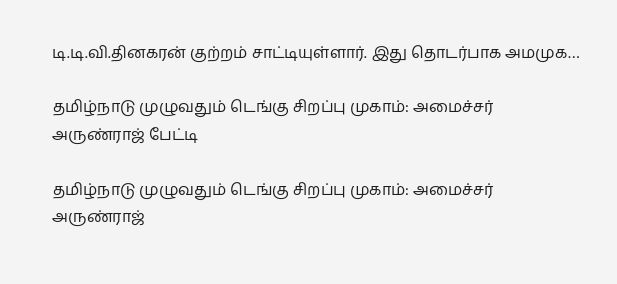டி.டி.வி.தினகரன் குற்றம் சாட்டியுள்ளார். இது தொடர்பாக அமமுக…

தமிழ்நாடு முழுவதும் டெங்கு சிறப்பு முகாம்: அமைச்சர் அருண்ராஜ் பேட்டி

தமிழ்நாடு முழுவதும் டெங்கு சிறப்பு முகாம்: அமைச்சர் அருண்ராஜ்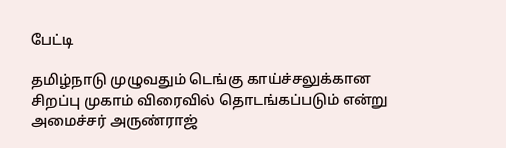பேட்டி

தமிழ்நாடு முழுவதும் டெங்கு காய்ச்சலுக்கான சிறப்பு முகாம் விரைவில் தொடங்கப்படும் என்று அமைச்சர் அருண்ராஜ்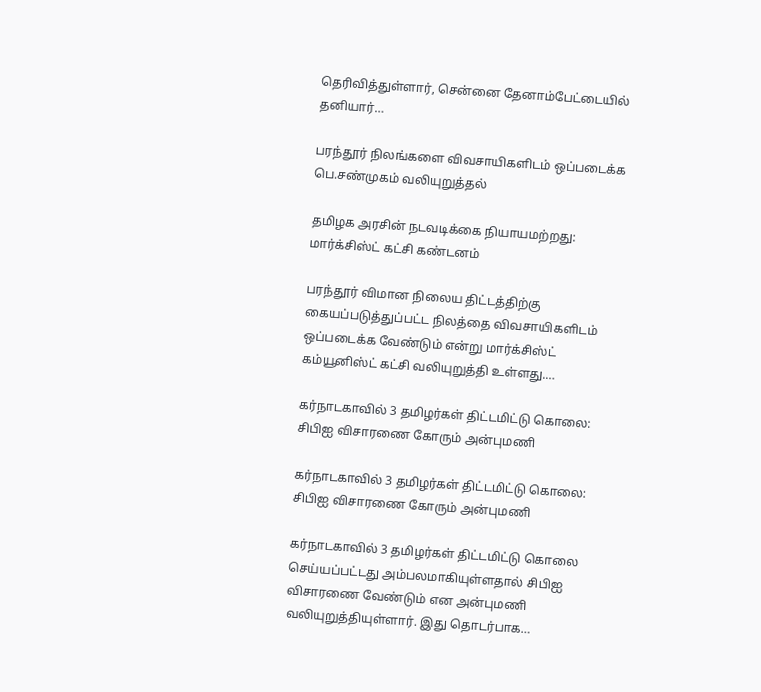தெரிவித்துள்ளார், சென்னை தேனாம்பேட்டையில் தனியார்…

பரந்தூர் நிலங்களை விவசாயிகளிடம் ஒப்படைக்க பெ.சண்முகம் வலியுறுத்தல்

தமிழக அரசின் நடவடிக்கை நியாயமற்றது: மார்க்சிஸ்ட் கட்சி கண்டனம்

பரந்தூர் விமான நிலைய திட்டத்திற்கு கையப்படுத்துப்பட்ட நிலத்தை விவசாயிகளிடம் ஒப்படைக்க வேண்டும் என்று மார்க்சிஸ்ட் கம்யூனிஸ்ட் கட்சி வலியுறுத்தி உள்ளது.…

கர்நாடகாவில் 3 தமிழர்கள் திட்டமிட்டு கொலை: சிபிஐ விசாரணை கோரும் அன்புமணி

கர்நாடகாவில் 3 தமிழர்கள் திட்டமிட்டு கொலை: சிபிஐ விசாரணை கோரும் அன்புமணி

கர்நாடகாவில் 3 தமிழர்கள் திட்டமிட்டு கொலை செய்யப்பட்டது அம்பலமாகியுள்ளதால் சிபிஐ விசாரணை வேண்டும் என அன்புமணி வலியுறுத்தியுள்ளார். இது தொடர்பாக…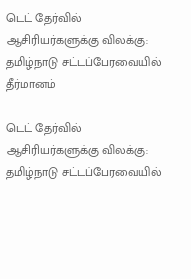டெட் தேர்வில் ஆசிரியர்களுக்கு விலக்கு: தமிழ்நாடு சட்டப்பேரவையில் தீர்மானம்

டெட் தேர்வில் ஆசிரியர்களுக்கு விலக்கு: தமிழ்நாடு சட்டப்பேரவையில்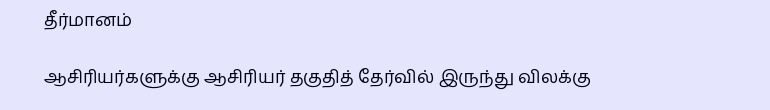தீர்மானம்

ஆசிரியர்களுக்கு ஆசிரியர் தகுதித் தேர்வில் இருந்து விலக்கு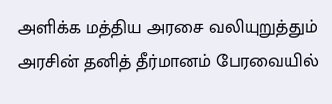அளிக்க மத்திய அரசை வலியுறுத்தும் அரசின் தனித் தீர்மானம் பேரவையில்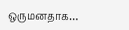ஒருமனதாக…